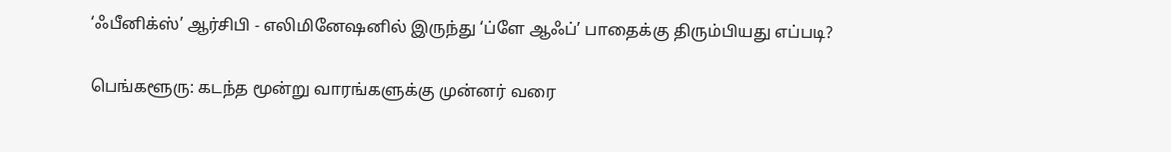‘ஃபீனிக்ஸ்’ ஆர்சிபி - எலிமினேஷனில் இருந்து ‘ப்ளே ஆஃப்’ பாதைக்கு திரும்பியது எப்படி?

பெங்களூரு: கடந்த மூன்று வாரங்களுக்கு முன்னர் வரை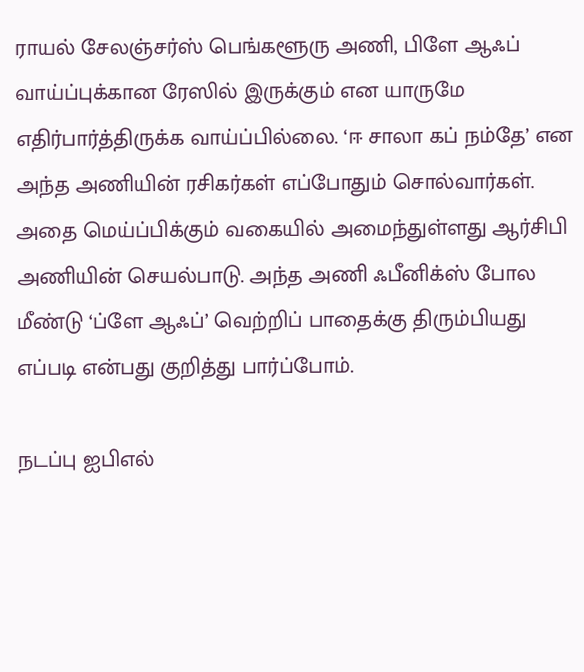ராயல் சேலஞ்சர்ஸ் பெங்களூரு அணி, பிளே ஆஃப் வாய்ப்புக்கான ரேஸில் இருக்கும் என யாருமே எதிர்பார்த்திருக்க வாய்ப்பில்லை. ‘ஈ சாலா கப் நம்தே’ என அந்த அணியின் ரசிகர்கள் எப்போதும் சொல்வார்கள். அதை மெய்ப்பிக்கும் வகையில் அமைந்துள்ளது ஆர்சிபி அணியின் செயல்பாடு. அந்த அணி ஃபீனிக்ஸ் போல மீண்டு ‘ப்ளே ஆஃப்’ வெற்றிப் பாதைக்கு திரும்பியது எப்படி என்பது குறித்து பார்ப்போம்.

நடப்பு ஐபிஎல்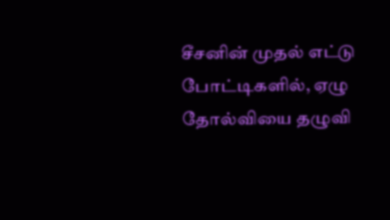சீசனின் முதல் எட்டு போட்டிகளில், ஏழு தோல்வியை தழுவி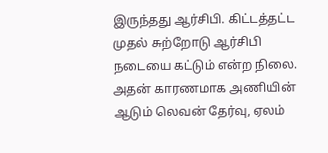இருந்தது ஆர்சிபி. கிட்டத்தட்ட முதல் சுற்றோடு ஆர்சிபி நடையை கட்டும் என்ற நிலை. அதன் காரணமாக அணியின் ஆடும் லெவன் தேர்வு, ஏலம்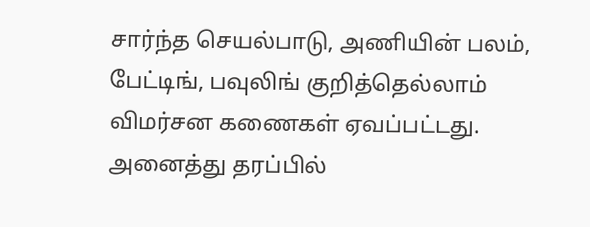சார்ந்த செயல்பாடு, அணியின் பலம், பேட்டிங், பவுலிங் குறித்தெல்லாம் விமர்சன கணைகள் ஏவப்பட்டது. அனைத்து தரப்பில்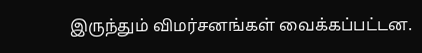இருந்தும் விமர்சனங்கள் வைக்கப்பட்டன.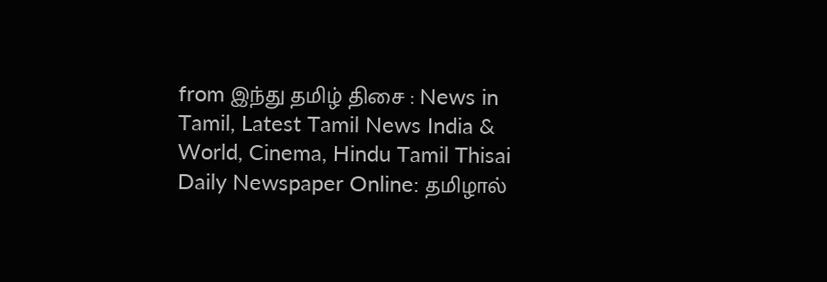from இந்து தமிழ் திசை : News in Tamil, Latest Tamil News India & World, Cinema, Hindu Tamil Thisai Daily Newspaper Online: தமிழால்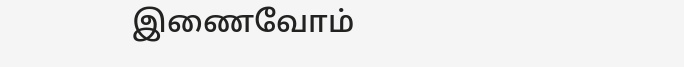இணைவோம்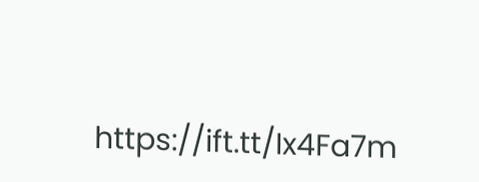https://ift.tt/Ix4Fa7m